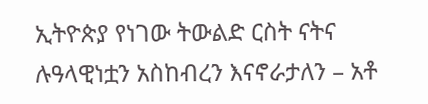ኢትዮጵያ የነገው ትውልድ ርስት ናትና ሉዓላዊነቷን አስከብረን እናኖራታለን – አቶ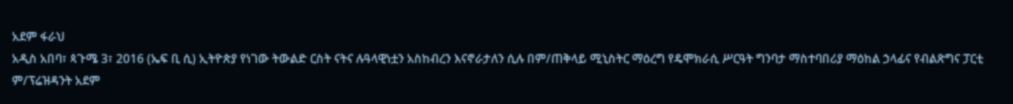አደም ፋራህ
አዲስ አበባ፣ ጳጉሜ 3፣ 2016 (ኤፍ ቢ ሲ) ኢትዮጵያ የነገው ትውልድ ርስት ናትና ሉዓላዊነቷን አስከብረን እናኖራታለን ሲሉ በም/ጠቅላይ ሚኒስትር ማዕረግ የዴሞክራሲ ሥርዓት ግንባታ ማስተባበሪያ ማዕከል ኃላፊና የብልጽግና ፓርቲ ም/ፕሬዝዳንት አደም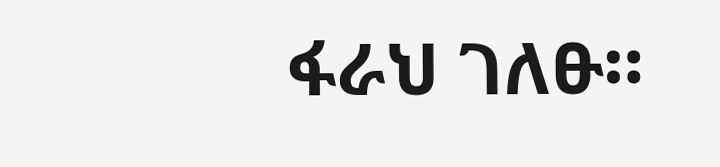ፋራህ ገለፁ።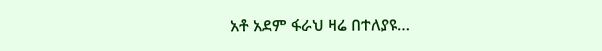አቶ አደም ፋራህ ዛሬ በተለያዩ…